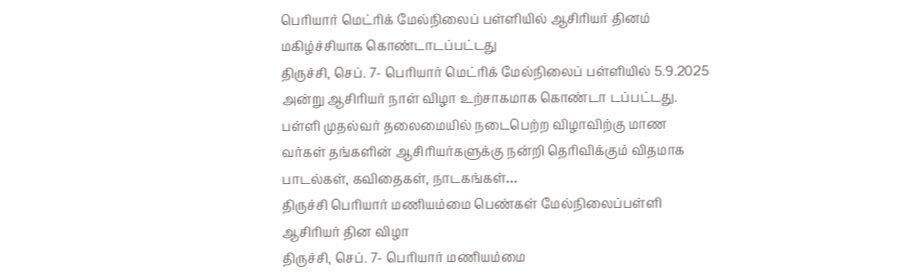பெரியார் மெட்ரிக் மேல்நிலைப் பள்ளியில் ஆசிரியர் தினம் மகிழ்ச்சியாக கொண்டாடப்பட்டது
திருச்சி, செப். 7- பெரியார் மெட்ரிக் மேல்நிலைப் பள்ளியில் 5.9.2025 அன்று ஆசிரியர் நாள் விழா உற்சாகமாக கொண்டா டப்பட்டது. பள்ளி முதல்வர் தலைமையில் நடைபெற்ற விழாவிற்கு மாண வர்கள் தங்களின் ஆசிரியர்களுக்கு நன்றி தெரிவிக்கும் விதமாக பாடல்கள், கவிதைகள், நாடகங்கள்…
திருச்சி பெரியார் மணியம்மை பெண்கள் மேல்நிலைப்பள்ளி ஆசிரியர் தின விழா
திருச்சி, செப். 7- பெரியார் மணியம்மை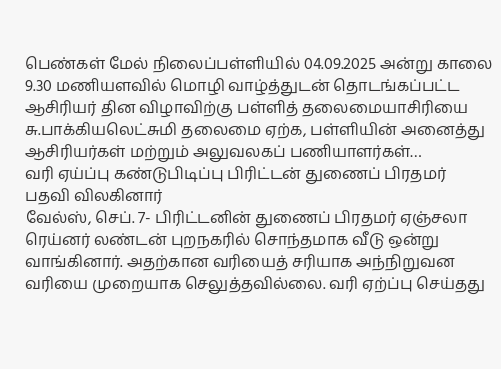பெண்கள் மேல் நிலைப்பள்ளியில் 04.09.2025 அன்று காலை 9.30 மணியளவில் மொழி வாழ்த்துடன் தொடங்கப்பட்ட ஆசிரியர் தின விழாவிற்கு பள்ளித் தலைமையாசிரியை சு.பாக்கியலெட்சுமி தலைமை ஏற்க, பள்ளியின் அனைத்து ஆசிரியர்கள் மற்றும் அலுவலகப் பணியாளர்கள்…
வரி ஏய்ப்பு கண்டுபிடிப்பு பிரிட்டன் துணைப் பிரதமர் பதவி விலகினார்
வேல்ஸ், செப். 7- பிரிட்டனின் துணைப் பிரதமர் ஏஞ்சலா ரெய்னர் லண்டன் புறநகரில் சொந்தமாக வீடு ஒன்று வாங்கினார். அதற்கான வரியைத் சரியாக அந்நிறுவன வரியை முறையாக செலுத்தவில்லை. வரி ஏற்ப்பு செய்தது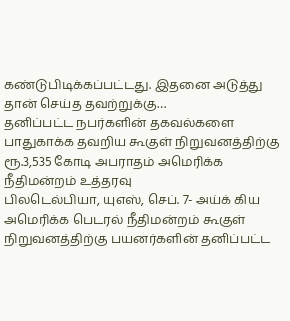கண்டுபிடிக்கப்பட்டது. இதனை அடுத்து தான் செய்த தவற்றுக்கு…
தனிப்பட்ட நபர்களின் தகவல்களை பாதுகாக்க தவறிய கூகுள் நிறுவனத்திற்கு ரூ.3,535 கோடி அபராதம் அமெரிக்க நீதிமன்றம் உத்தரவு
பிலடெல்பியா, யுஎஸ், செப். 7- அய்க் கிய அமெரிக்க பெடரல் நீதிமன்றம் கூகுள் நிறுவனத்திற்கு பயனர்களின் தனிப்பட்ட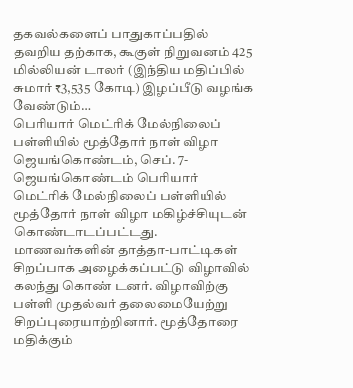தகவல்களைப் பாதுகாப்பதில் தவறிய தற்காக, கூகுள் நிறுவனம் 425 மில்லியன் டாலர் (இந்திய மதிப்பில் சுமார் ₹3,535 கோடி) இழப்பீடு வழங்க வேண்டும்…
பெரியார் மெட்ரிக் மேல்நிலைப் பள்ளியில் மூத்தோர் நாள் விழா
ஜெயங்கொண்டம், செப். 7- ஜெயங்கொண்டம் பெரியார் மெட்ரிக் மேல்நிலைப் பள்ளியில் மூத்தோர் நாள் விழா மகிழ்ச்சியுடன் கொண்டாடப்பட்டது. மாணவர்களின் தாத்தா-பாட்டிகள் சிறப்பாக அழைக்கப்பட்டு விழாவில் கலந்து கொண் டனர். விழாவிற்கு பள்ளி முதல்வர் தலைமையேற்று சிறப்புரையாற்றினார். மூத்தோரை மதிக்கும்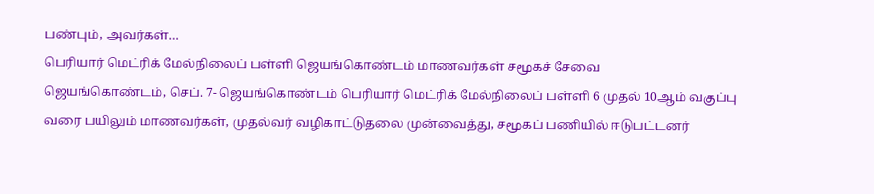பண்பும், அவர்கள்…
பெரியார் மெட்ரிக் மேல்நிலைப் பள்ளி ஜெயங்கொண்டம் மாணவர்கள் சமூகச் சேவை
ஜெயங்கொண்டம், செப். 7- ஜெயங்கொண்டம் பெரியார் மெட்ரிக் மேல்நிலைப் பள்ளி 6 முதல் 10ஆம் வகுப்பு வரை பயிலும் மாணவர்கள், முதல்வர் வழிகாட்டுதலை முன்வைத்து, சமூகப் பணியில் ஈடுபட்டனர்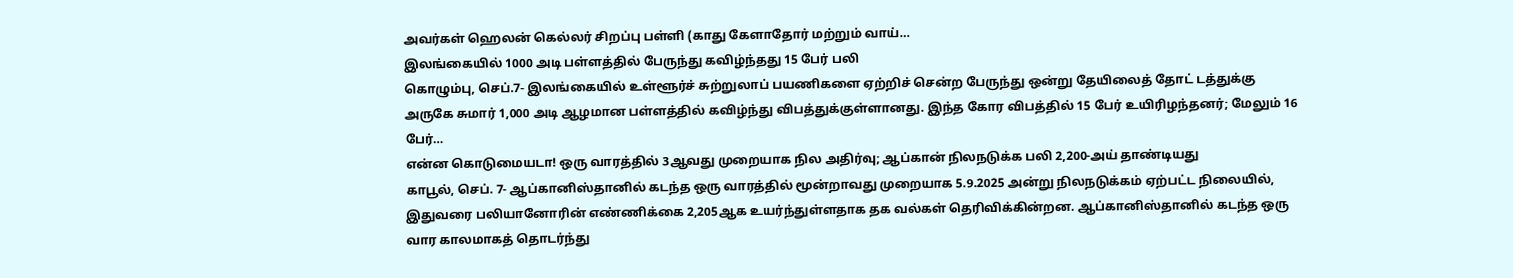அவர்கள் ஹெலன் கெல்லர் சிறப்பு பள்ளி (காது கேளாதோர் மற்றும் வாய்…
இலங்கையில் 1000 அடி பள்ளத்தில் பேருந்து கவிழ்ந்தது 15 பேர் பலி
கொழும்பு, செப்.7- இலங்கையில் உள்ளூர்ச் சுற்றுலாப் பயணிகளை ஏற்றிச் சென்ற பேருந்து ஒன்று தேயிலைத் தோட் டத்துக்கு அருகே சுமார் 1,000 அடி ஆழமான பள்ளத்தில் கவிழ்ந்து விபத்துக்குள்ளானது. இந்த கோர விபத்தில் 15 பேர் உயிரிழந்தனர்; மேலும் 16 பேர்…
என்ன கொடுமையடா! ஒரு வாரத்தில் 3ஆவது முறையாக நில அதிர்வு; ஆப்கான் நிலநடுக்க பலி 2,200-அய் தாண்டியது
காபூல், செப். 7- ஆப்கானிஸ்தானில் கடந்த ஒரு வாரத்தில் மூன்றாவது முறையாக 5.9.2025 அன்று நிலநடுக்கம் ஏற்பட்ட நிலையில், இதுவரை பலியானோரின் எண்ணிக்கை 2,205ஆக உயர்ந்துள்ளதாக தக வல்கள் தெரிவிக்கின்றன. ஆப்கானிஸ்தானில் கடந்த ஒரு வார காலமாகத் தொடர்ந்து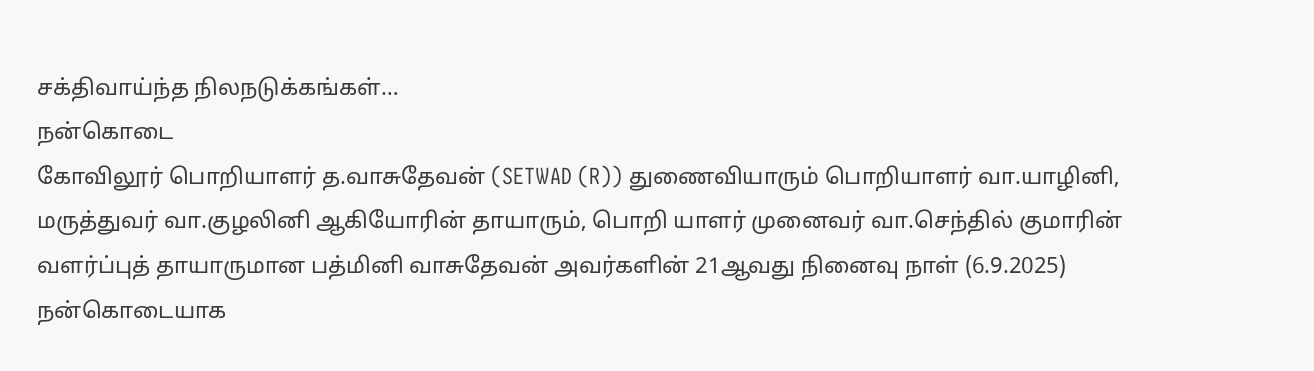சக்திவாய்ந்த நிலநடுக்கங்கள்…
நன்கொடை
கோவிலூர் பொறியாளர் த.வாசுதேவன் (SETWAD (R)) துணைவியாரும் பொறியாளர் வா.யாழினி, மருத்துவர் வா.குழலினி ஆகியோரின் தாயாரும், பொறி யாளர் முனைவர் வா.செந்தில் குமாரின் வளர்ப்புத் தாயாருமான பத்மினி வாசுதேவன் அவர்களின் 21ஆவது நினைவு நாள் (6.9.2025) நன்கொடையாக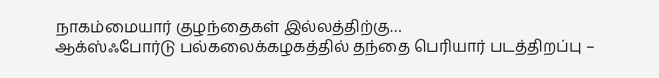நாகம்மையார் குழந்தைகள் இல்லத்திற்கு…
ஆக்ஸ்ஃபோர்டு பல்கலைக்கழகத்தில் தந்தை பெரியார் படத்திறப்பு –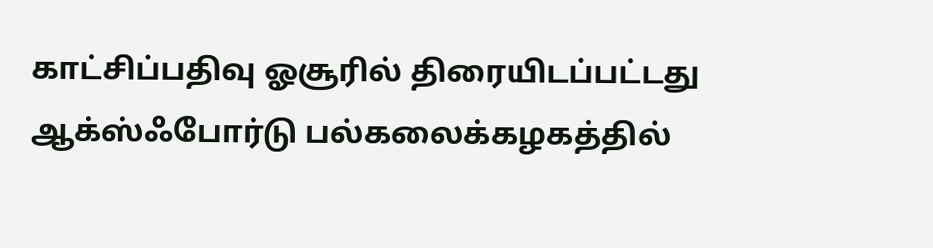காட்சிப்பதிவு ஓசூரில் திரையிடப்பட்டது
ஆக்ஸ்ஃபோர்டு பல்கலைக்கழகத்தில்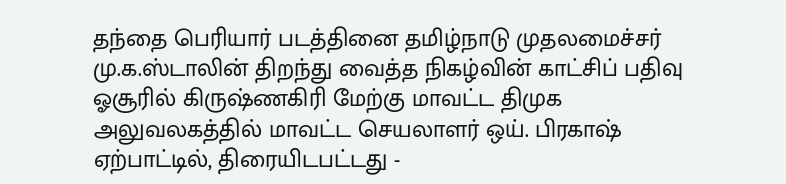தந்தை பெரியார் படத்தினை தமிழ்நாடு முதலமைச்சர் மு.க.ஸ்டாலின் திறந்து வைத்த நிகழ்வின் காட்சிப் பதிவு ஓசூரில் கிருஷ்ணகிரி மேற்கு மாவட்ட திமுக அலுவலகத்தில் மாவட்ட செயலாளர் ஒய். பிரகாஷ் ஏற்பாட்டில், திரையிடபட்டது -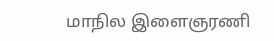மாநில இளைஞரணி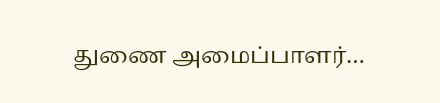துணை அமைப்பாளர்…